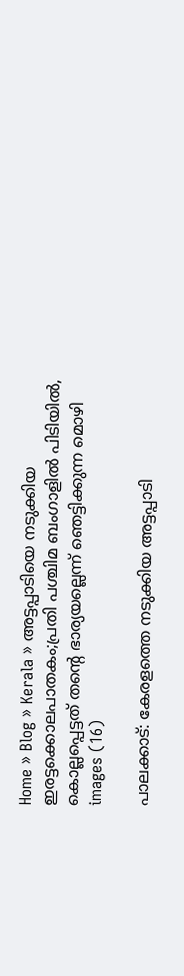Home » Blog » Kerala » അട്ടപ്പാടിയെ നടുക്കിയ ഇരട്ടക്കൊലപാതകം;പ്രതി പശ്ചിമ ബംഗാളിൽ പിടിയിൽ, കൊല്ലപ്പെട്ടത് തന്റെ ഭാര്യയല്ലെന്ന് ഞെട്ടിക്കുന്ന മൊഴി
images (16)

പാലക്കാട്: കേരളത്തെ നടുക്കിയ അട്ടപ്പാടി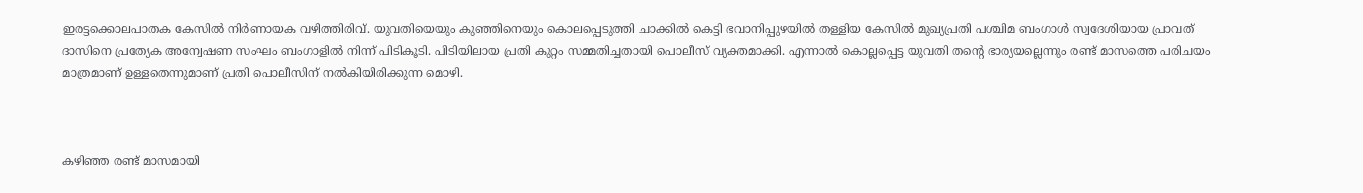ഇരട്ടക്കൊലപാതക കേസിൽ നിർണായക വഴിത്തിരിവ്. യുവതിയെയും കുഞ്ഞിനെയും കൊലപ്പെടുത്തി ചാക്കിൽ കെട്ടി ഭവാനിപ്പുഴയിൽ തള്ളിയ കേസിൽ മുഖ്യപ്രതി പശ്ചിമ ബംഗാൾ സ്വദേശിയായ പ്രാവത് ദാസിനെ പ്രത്യേക അന്വേഷണ സംഘം ബംഗാളിൽ നിന്ന് പിടികൂടി. പിടിയിലായ പ്രതി കുറ്റം സമ്മതിച്ചതായി പൊലീസ് വ്യക്തമാക്കി. എന്നാൽ കൊല്ലപ്പെട്ട യുവതി തന്റെ ഭാര്യയല്ലെന്നും രണ്ട് മാസത്തെ പരിചയം മാത്രമാണ് ഉള്ളതെന്നുമാണ് പ്രതി പൊലീസിന് നൽകിയിരിക്കുന്ന മൊഴി.



കഴിഞ്ഞ രണ്ട് മാസമായി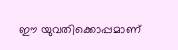ഈ യുവതിക്കൊപ്പമാണ്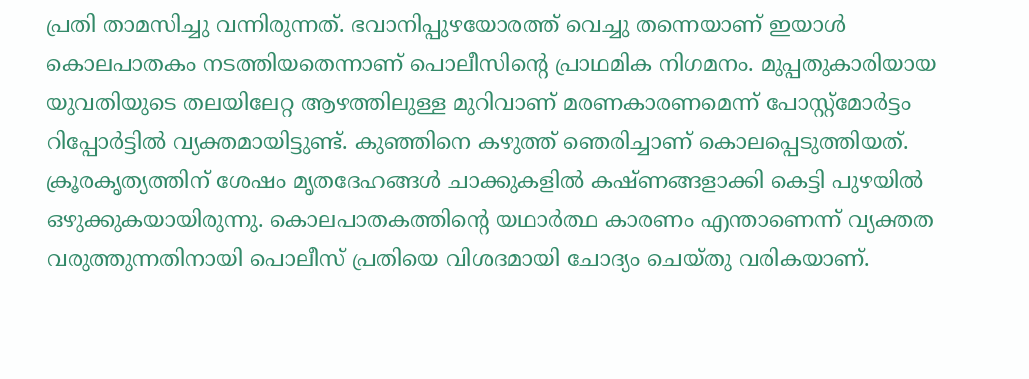പ്രതി താമസിച്ചു വന്നിരുന്നത്. ഭവാനിപ്പുഴയോരത്ത് വെച്ചു തന്നെയാണ് ഇയാൾ കൊലപാതകം നടത്തിയതെന്നാണ് പൊലീസിന്റെ പ്രാഥമിക നിഗമനം. മുപ്പതുകാരിയായ യുവതിയുടെ തലയിലേറ്റ ആഴത്തിലുള്ള മുറിവാണ് മരണകാരണമെന്ന് പോസ്റ്റ്‌മോർട്ടം റിപ്പോർട്ടിൽ വ്യക്തമായിട്ടുണ്ട്. കുഞ്ഞിനെ കഴുത്ത് ഞെരിച്ചാണ് കൊലപ്പെടുത്തിയത്. ക്രൂരകൃത്യത്തിന് ശേഷം മൃതദേഹങ്ങൾ ചാക്കുകളിൽ കഷ്ണങ്ങളാക്കി കെട്ടി പുഴയിൽ ഒഴുക്കുകയായിരുന്നു. കൊലപാതകത്തിന്റെ യഥാർത്ഥ കാരണം എന്താണെന്ന് വ്യക്തത വരുത്തുന്നതിനായി പൊലീസ് പ്രതിയെ വിശദമായി ചോദ്യം ചെയ്തു വരികയാണ്.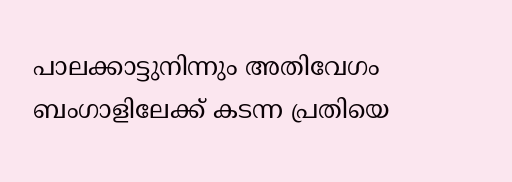പാലക്കാട്ടുനിന്നും അതിവേഗം ബംഗാളിലേക്ക് കടന്ന പ്രതിയെ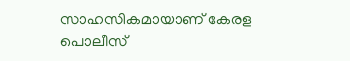സാഹസികമായാണ് കേരള പൊലീസ്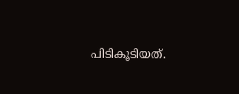പിടികൂടിയത്.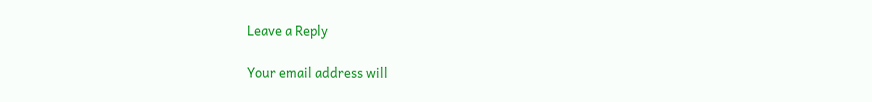Leave a Reply

Your email address will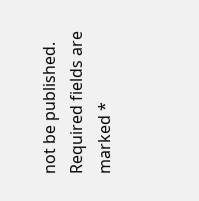not be published. Required fields are marked *